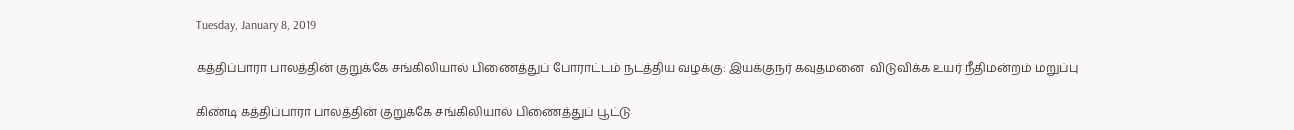Tuesday, January 8, 2019

கத்திப்பாரா பாலத்தின் குறுக்கே சங்கிலியால் பிணைத்துப் போராட்டம் நடத்திய வழக்கு: இயக்குநர் கவுதமனை  விடுவிக்க உயர் நீதிமன்றம் மறுப்பு

கிண்டி கத்திப்பாரா பாலத்தின் குறுக்கே சங்கிலியால் பிணைத்துப் பூட்டு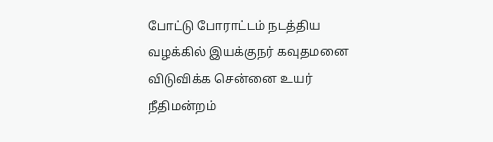போட்டு போராட்டம் நடத்திய வழக்கில் இயக்குநர் கவுதமனை விடுவிக்க சென்னை உயர் நீதிமன்றம்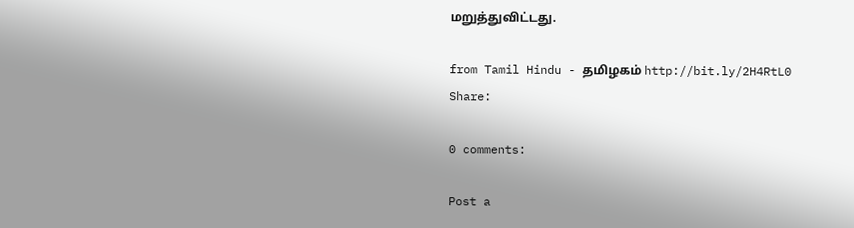மறுத்துவிட்டது.

from Tamil Hindu - தமிழகம் http://bit.ly/2H4RtL0
Share:

0 comments:

Post a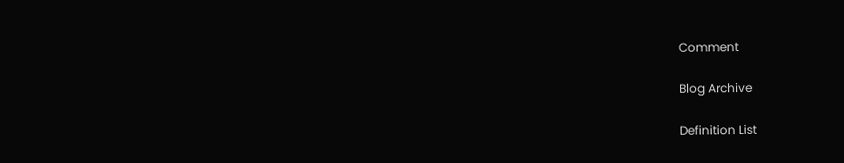Comment

Blog Archive

Definition List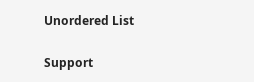Unordered List

Support